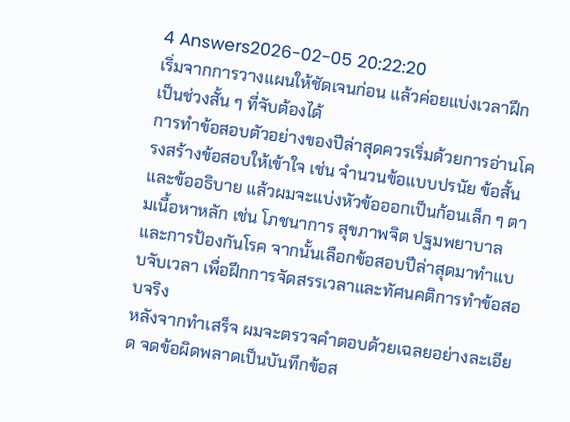4 Answers2026-02-05 20:22:20
เริ่มจากการวางแผนให้ชัดเจนก่อน แล้วค่อยแบ่งเวลาฝึกเป็นช่วงสั้น ๆ ที่จับต้องได้
การทำข้อสอบตัวอย่างของปีล่าสุดควรเริ่มด้วยการอ่านโครงสร้างข้อสอบให้เข้าใจ เช่น จำนวนข้อแบบปรนัย ข้อสั้น และข้ออธิบาย แล้วผมจะแบ่งหัวข้อออกเป็นก้อนเล็ก ๆ ตามเนื้อหาหลัก เช่น โภชนาการ สุขภาพจิต ปฐมพยาบาล และการป้องกันโรค จากนั้นเลือกข้อสอบปีล่าสุดมาทำแบบจับเวลา เพื่อฝึกการจัดสรรเวลาและทัศนคติการทำข้อสอบจริง
หลังจากทำเสร็จ ผมจะตรวจคำตอบด้วยเฉลยอย่างละเอียด จดข้อผิดพลาดเป็นบันทึกข้อส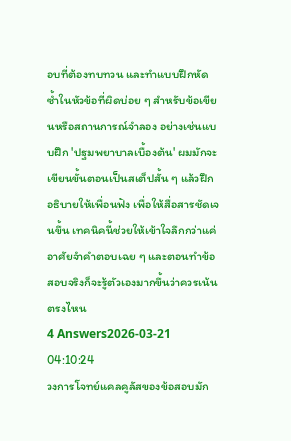อบที่ต้องทบทวน และทำแบบฝึกหัดซ้ำในหัวข้อที่ผิดบ่อย ๆ สำหรับข้อเขียนหรือสถานการณ์จำลอง อย่างเช่นแบบฝึก 'ปฐมพยาบาลเบื้องต้น' ผมมักจะเขียนขั้นตอนเป็นสเต็ปสั้น ๆ แล้วฝึกอธิบายให้เพื่อนฟัง เพื่อให้สื่อสารชัดเจนขึ้น เทคนิคนี้ช่วยให้เข้าใจลึกกว่าแค่อาศัยจำคำตอบเฉย ๆ และตอนทำข้อสอบจริงก็จะรู้ตัวเองมากขึ้นว่าควรเน้นตรงไหน
4 Answers2026-03-21 04:10:24
วงการโจทย์แคลคูลัสของข้อสอบมัก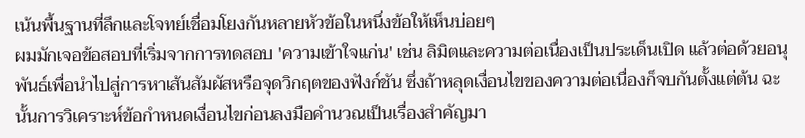เน้นพื้นฐานที่ลึกและโจทย์เชื่อมโยงกันหลายหัวข้อในหนึ่งข้อให้เห็นบ่อยๆ
ผมมักเจอข้อสอบที่เริ่มจากการทดสอบ 'ความเข้าใจแก่น' เช่น ลิมิตและความต่อเนื่องเป็นประเด็นเปิด แล้วต่อด้วยอนุพันธ์เพื่อนำไปสู่การหาเส้นสัมผัสหรือจุดวิกฤตของฟังก์ชัน ซึ่งถ้าหลุดเงื่อนไขของความต่อเนื่องก็จบกันตั้งแต่ต้น ฉะนั้นการวิเคราะห์ข้อกำหนดเงื่อนไขก่อนลงมือคำนวณเป็นเรื่องสำคัญมา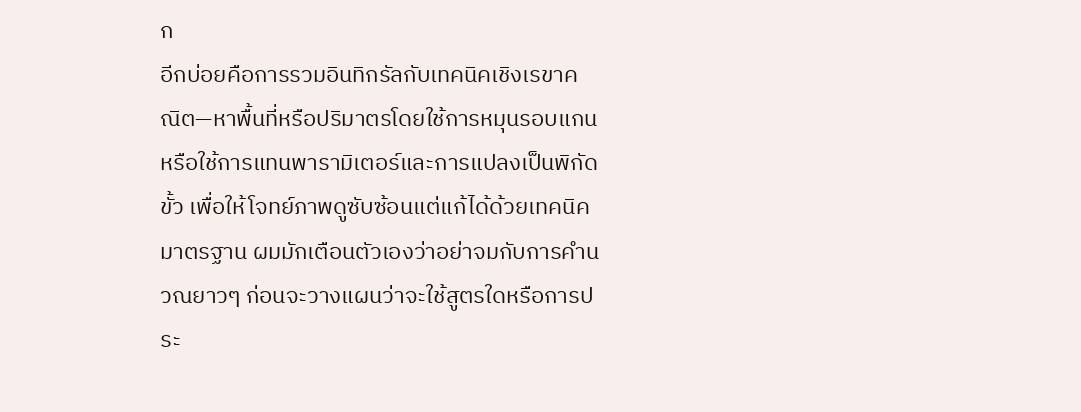ก
อีกบ่อยคือการรวมอินทิกรัลกับเทคนิคเชิงเรขาคณิต—หาพื้นที่หรือปริมาตรโดยใช้การหมุนรอบแกน หรือใช้การแทนพารามิเตอร์และการแปลงเป็นพิกัดขั้ว เพื่อให้โจทย์ภาพดูซับซ้อนแต่แก้ได้ด้วยเทคนิคมาตรฐาน ผมมักเตือนตัวเองว่าอย่าจมกับการคำนวณยาวๆ ก่อนจะวางแผนว่าจะใช้สูตรใดหรือการประ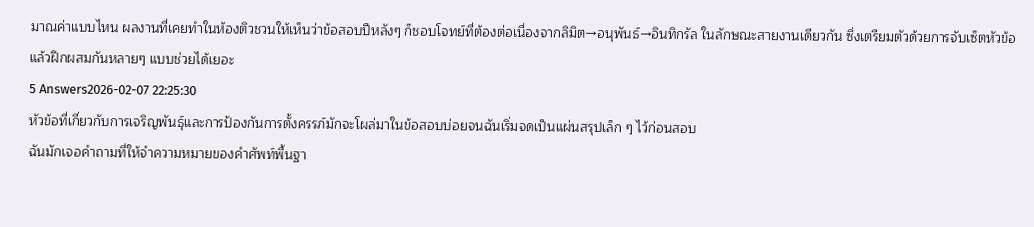มาณค่าแบบไหน ผลงานที่เคยทำในห้องติวชวนให้เห็นว่าข้อสอบปีหลังๆ ก็ชอบโจทย์ที่ต้องต่อเนื่องจากลิมิต→อนุพันธ์→อินทิกรัล ในลักษณะสายงานเดียวกัน ซึ่งเตรียมตัวด้วยการจับเซ็ตหัวข้อแล้วฝึกผสมกันหลายๆ แบบช่วยได้เยอะ
5 Answers2026-02-07 22:25:30
หัวข้อที่เกี่ยวกับการเจริญพันธุ์และการป้องกันการตั้งครรภ์มักจะโผล่มาในข้อสอบบ่อยจนฉันเริ่มจดเป็นแผ่นสรุปเล็ก ๆ ไว้ก่อนสอบ
ฉันมักเจอคำถามที่ให้จำความหมายของคำศัพท์พื้นฐา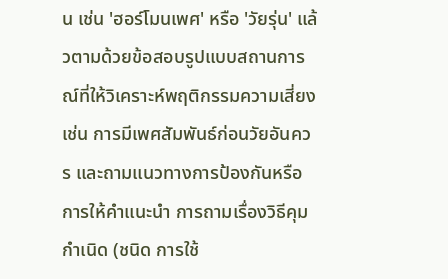น เช่น 'ฮอร์โมนเพศ' หรือ 'วัยรุ่น' แล้วตามด้วยข้อสอบรูปแบบสถานการณ์ที่ให้วิเคราะห์พฤติกรรมความเสี่ยง เช่น การมีเพศสัมพันธ์ก่อนวัยอันควร และถามแนวทางการป้องกันหรือการให้คำแนะนำ การถามเรื่องวิธีคุมกำเนิด (ชนิด การใช้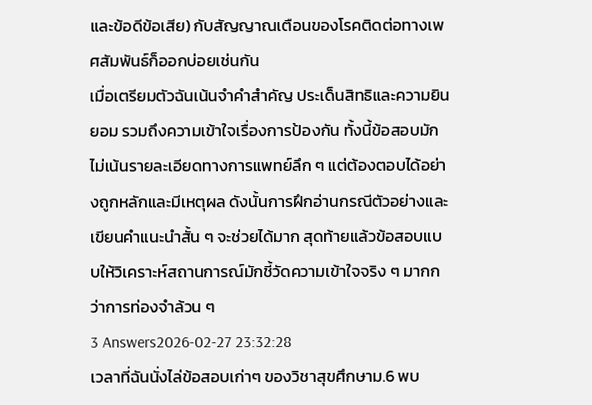และข้อดีข้อเสีย) กับสัญญาณเตือนของโรคติดต่อทางเพศสัมพันธ์ก็ออกบ่อยเช่นกัน
เมื่อเตรียมตัวฉันเน้นจำคำสำคัญ ประเด็นสิทธิและความยินยอม รวมถึงความเข้าใจเรื่องการป้องกัน ทั้งนี้ข้อสอบมักไม่เน้นรายละเอียดทางการแพทย์ลึก ๆ แต่ต้องตอบได้อย่างถูกหลักและมีเหตุผล ดังนั้นการฝึกอ่านกรณีตัวอย่างและเขียนคำแนะนำสั้น ๆ จะช่วยได้มาก สุดท้ายแล้วข้อสอบแบบให้วิเคราะห์สถานการณ์มักชี้วัดความเข้าใจจริง ๆ มากกว่าการท่องจำล้วน ๆ
3 Answers2026-02-27 23:32:28
เวลาที่ฉันนั่งไล่ข้อสอบเก่าๆ ของวิชาสุขศึกษาม.6 พบ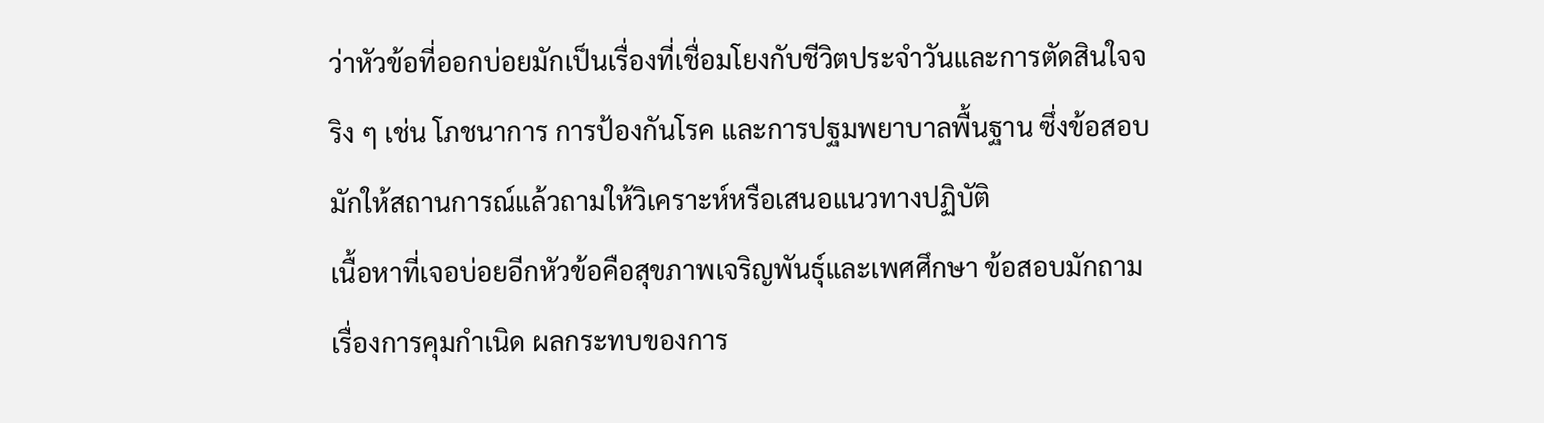ว่าหัวข้อที่ออกบ่อยมักเป็นเรื่องที่เชื่อมโยงกับชีวิตประจำวันและการตัดสินใจจริง ๆ เช่น โภชนาการ การป้องกันโรค และการปฐมพยาบาลพื้นฐาน ซึ่งข้อสอบมักให้สถานการณ์แล้วถามให้วิเคราะห์หรือเสนอแนวทางปฏิบัติ
เนื้อหาที่เจอบ่อยอีกหัวข้อคือสุขภาพเจริญพันธุ์และเพศศึกษา ข้อสอบมักถามเรื่องการคุมกำเนิด ผลกระทบของการ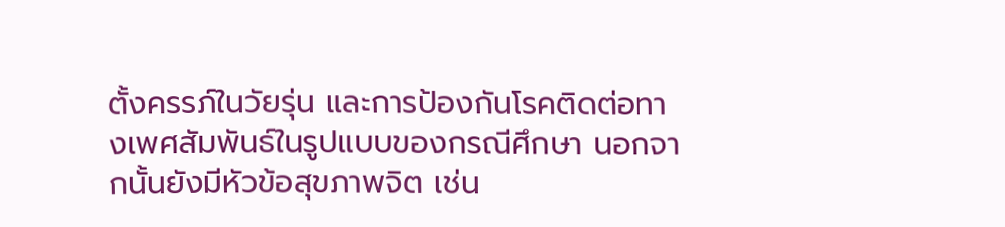ตั้งครรภ์ในวัยรุ่น และการป้องกันโรคติดต่อทางเพศสัมพันธ์ในรูปแบบของกรณีศึกษา นอกจากนั้นยังมีหัวข้อสุขภาพจิต เช่น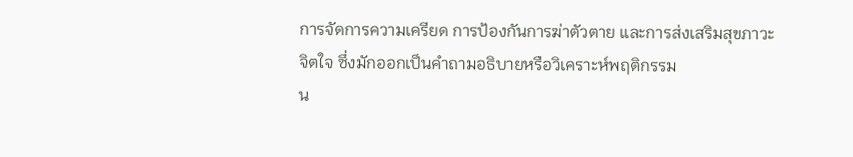การจัดการความเครียด การป้องกันการฆ่าตัวตาย และการส่งเสริมสุขภาวะจิตใจ ซึ่งมักออกเป็นคำถามอธิบายหรือวิเคราะห์พฤติกรรม
น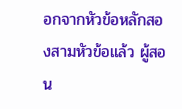อกจากหัวข้อหลักสองสามหัวข้อแล้ว ผู้สอน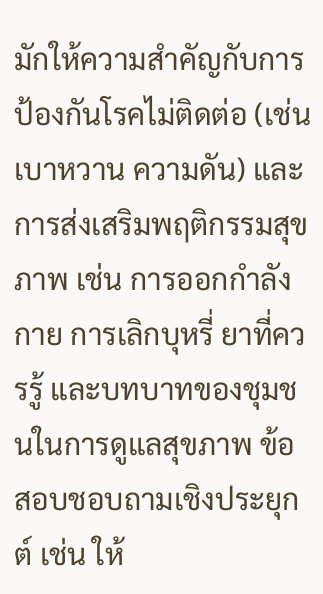มักให้ความสำคัญกับการป้องกันโรคไม่ติดต่อ (เช่น เบาหวาน ความดัน) และการส่งเสริมพฤติกรรมสุขภาพ เช่น การออกกำลังกาย การเลิกบุหรี่ ยาที่ควรรู้ และบทบาทของชุมชนในการดูแลสุขภาพ ข้อสอบชอบถามเชิงประยุกต์ เช่น ให้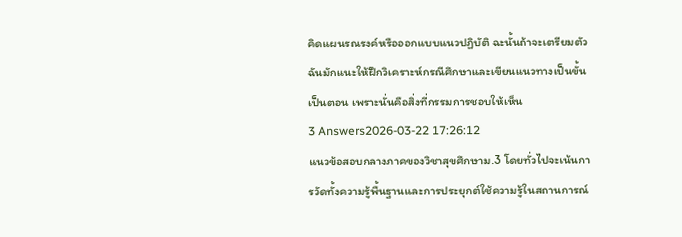คิดแผนรณรงค์หรือออกแบบแนวปฏิบัติ ฉะนั้นถ้าจะเตรียมตัว ฉันมักแนะให้ฝึกวิเคราะห์กรณีศึกษาและเขียนแนวทางเป็นขั้นเป็นตอน เพราะนั่นคือสิ่งที่กรรมการชอบให้เห็น
3 Answers2026-03-22 17:26:12
แนวข้อสอบกลางภาคของวิชาสุขศึกษาม.3 โดยทั่วไปจะเน้นการวัดทั้งความรู้พื้นฐานและการประยุกต์ใช้ความรู้ในสถานการณ์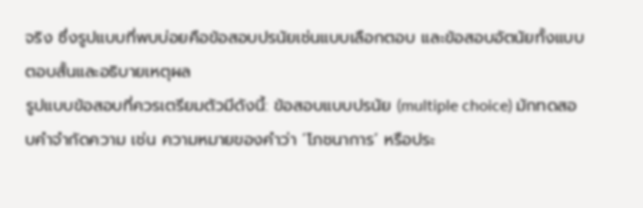จริง ซึ่งรูปแบบที่พบบ่อยคือข้อสอบปรนัยเช่นแบบเลือกตอบ และข้อสอบอัตนัยทั้งแบบตอบสั้นและอธิบายเหตุผล
รูปแบบข้อสอบที่ควรเตรียมตัวมีดังนี้: ข้อสอบแบบปรนัย (multiple choice) มักทดสอบคำจำกัดความ เช่น ความหมายของคำว่า ‘โภชนาการ’ หรือประ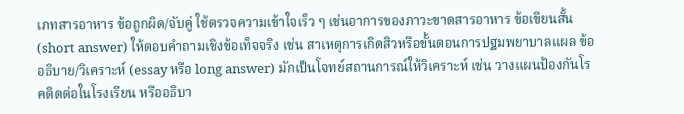เภทสารอาหาร ข้อถูกผิด/จับคู่ ใช้ตรวจความเข้าใจเร็ว ๆ เช่นอาการของภาวะขาดสารอาหาร ข้อเขียนสั้น (short answer) ให้ตอบคำถามเชิงข้อเท็จจริง เช่น สาเหตุการเกิดสิวหรือขั้นตอนการปฐมพยาบาลแผล ข้ออธิบาย/วิเคราะห์ (essay หรือ long answer) มักเป็นโจทย์สถานการณ์ให้วิเคราะห์ เช่น วางแผนป้องกันโรคติดต่อในโรงเรียน หรืออธิบา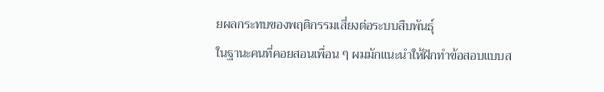ยผลกระทบของพฤติกรรมเสี่ยงต่อระบบสืบพันธุ์
ในฐานะคนที่คอยสอนเพื่อน ๆ ผมมักแนะนำให้ฝึกทำข้อสอบแบบส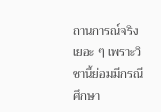ถานการณ์จริงเยอะ ๆ เพราะวิชานี้ย่อมมีกรณีศึกษา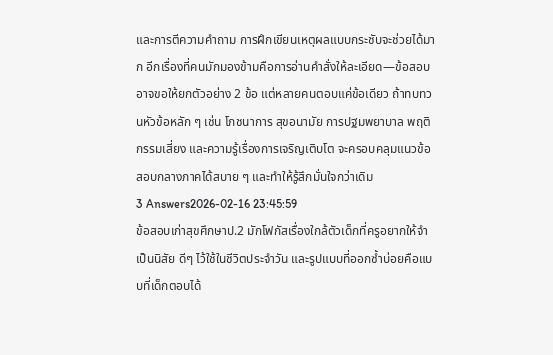และการตีความคำถาม การฝึกเขียนเหตุผลแบบกระชับจะช่วยได้มาก อีกเรื่องที่คนมักมองข้ามคือการอ่านคำสั่งให้ละเอียด—ข้อสอบอาจขอให้ยกตัวอย่าง 2 ข้อ แต่หลายคนตอบแค่ข้อเดียว ถ้าทบทวนหัวข้อหลัก ๆ เช่น โภชนาการ สุขอนามัย การปฐมพยาบาล พฤติกรรมเสี่ยง และความรู้เรื่องการเจริญเติบโต จะครอบคลุมแนวข้อสอบกลางภาคได้สบาย ๆ และทำให้รู้สึกมั่นใจกว่าเดิม
3 Answers2026-02-16 23:45:59
ข้อสอบเก่าสุขศึกษาป.2 มักโฟกัสเรื่องใกล้ตัวเด็กที่ครูอยากให้จำเป็นนิสัย ดีๆ ไว้ใช้ในชีวิตประจำวัน และรูปแบบที่ออกซ้ำบ่อยคือแบบที่เด็กตอบได้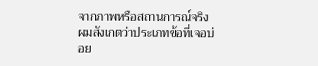จากภาพหรือสถานการณ์จริง
ผมสังเกตว่าประเภทข้อที่เจอบ่อย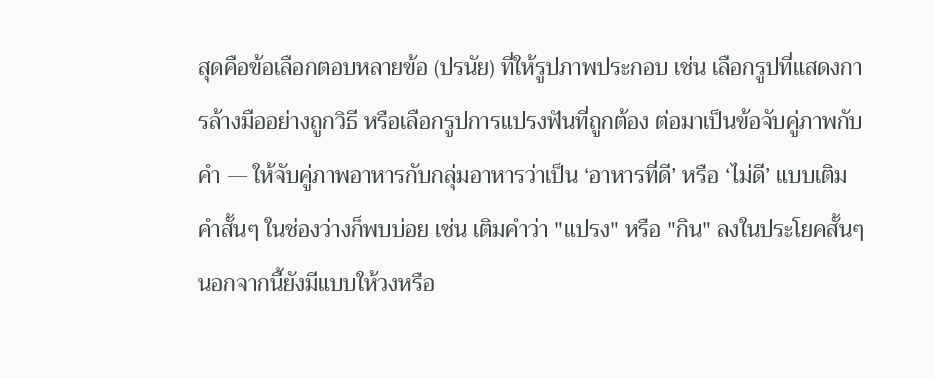สุดคือข้อเลือกตอบหลายข้อ (ปรนัย) ที่ให้รูปภาพประกอบ เช่น เลือกรูปที่แสดงการล้างมืออย่างถูกวิธี หรือเลือกรูปการแปรงฟันที่ถูกต้อง ต่อมาเป็นข้อจับคู่ภาพกับคำ — ให้จับคู่ภาพอาหารกับกลุ่มอาหารว่าเป็น ‘อาหารที่ดี’ หรือ ‘ไม่ดี’ แบบเติมคำสั้นๆ ในช่องว่างก็พบบ่อย เช่น เติมคำว่า "แปรง" หรือ "กิน" ลงในประโยคสั้นๆ นอกจากนี้ยังมีแบบให้วงหรือ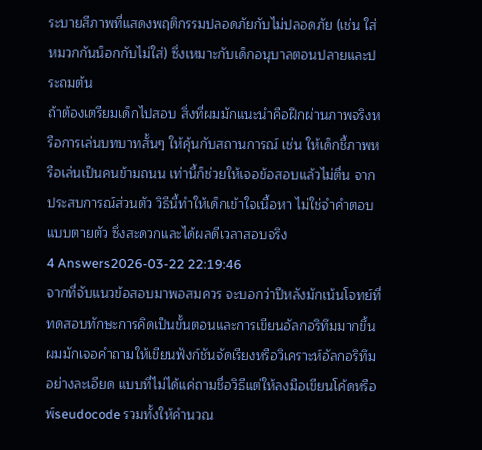ระบายสีภาพที่แสดงพฤติกรรมปลอดภัยกับไม่ปลอดภัย (เช่น ใส่หมวกกันน็อกกับไม่ใส่) ซึ่งเหมาะกับเด็กอนุบาลตอนปลายและประถมต้น
ถ้าต้องเตรียมเด็กไปสอบ สิ่งที่ผมมักแนะนำคือฝึกผ่านภาพจริงหรือการเล่นบทบาทสั้นๆ ให้คุ้นกับสถานการณ์ เช่น ให้เด็กชี้ภาพหรือเล่นเป็นคนข้ามถนน เท่านี้ก็ช่วยให้เจอข้อสอบแล้วไม่ตื่น จากประสบการณ์ส่วนตัว วิธีนี้ทำให้เด็กเข้าใจเนื้อหา ไม่ใช่จำคำตอบแบบตายตัว ซึ่งสะดวกและได้ผลดีเวลาสอบจริง
4 Answers2026-03-22 22:19:46
จากที่จับแนวข้อสอบมาพอสมควร จะบอกว่าปีหลังมักเน้นโจทย์ที่ทดสอบทักษะการคิดเป็นขั้นตอนและการเขียนอัลกอริทึมมากขึ้น ผมมักเจอคำถามให้เขียนฟังก์ชันจัดเรียงหรือวิเคราะห์อัลกอริทึมอย่างละเอียด แบบที่ไม่ได้แค่ถามชื่อวิธีแต่ให้ลงมือเขียนโค้ดหรือพ์seudocode รวมทั้งให้คำนวณ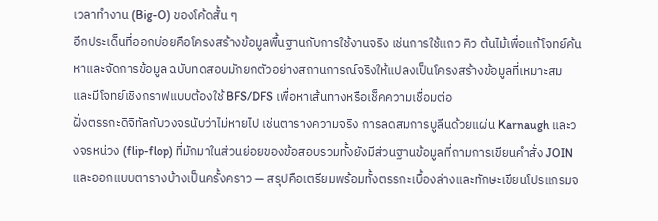เวลาทำงาน (Big-O) ของโค้ดสั้น ๆ
อีกประเด็นที่ออกบ่อยคือโครงสร้างข้อมูลพื้นฐานกับการใช้งานจริง เช่นการใช้แถว คิว ต้นไม้เพื่อแก้โจทย์ค้นหาและจัดการข้อมูล ฉบับทดสอบมักยกตัวอย่างสถานการณ์จริงให้แปลงเป็นโครงสร้างข้อมูลที่เหมาะสม และมีโจทย์เชิงกราฟแบบต้องใช้ BFS/DFS เพื่อหาเส้นทางหรือเช็คความเชื่อมต่อ
ฝั่งตรรกะดิจิทัลกับวงจรนับว่าไม่หายไป เช่นตารางความจริง การลดสมการบูลีนด้วยแผ่น Karnaugh และวงจรหน่วง (flip-flop) ที่มักมาในส่วนย่อยของข้อสอบรวมทั้งยังมีส่วนฐานข้อมูลที่ถามการเขียนคำสั่ง JOIN และออกแบบตารางบ้างเป็นครั้งคราว — สรุปคือเตรียมพร้อมทั้งตรรกะเบื้องล่างและทักษะเขียนโปรแกรมจ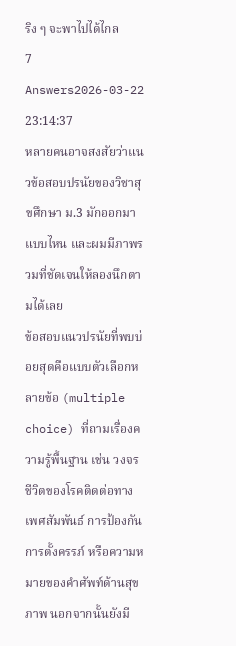ริง ๆ จะพาไปได้ไกล
7 Answers2026-03-22 23:14:37
หลายคนอาจสงสัยว่าแนวข้อสอบปรนัยของวิชาสุขศึกษา ม.3 มักออกมาแบบไหน และผมมีภาพรวมที่ชัดเจนให้ลองนึกตามได้เลย
ข้อสอบแนวปรนัยที่พบบ่อยสุดคือแบบตัวเลือกหลายข้อ (multiple choice) ที่ถามเรื่องความรู้พื้นฐาน เช่น วงจรชีวิตของโรคติดต่อทางเพศสัมพันธ์ การป้องกันการตั้งครรภ์ หรือความหมายของคำศัพท์ด้านสุขภาพ นอกจากนั้นยังมี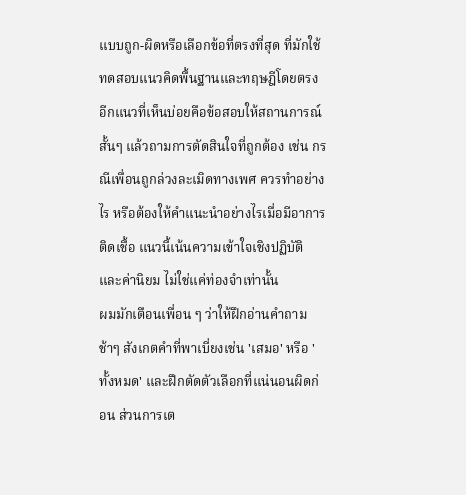แบบถูก-ผิดหรือเลือกข้อที่ตรงที่สุด ที่มักใช้ทดสอบแนวคิดพื้นฐานและทฤษฎีโดยตรง
อีกแนวที่เห็นบ่อยคือข้อสอบให้สถานการณ์สั้นๆ แล้วถามการตัดสินใจที่ถูกต้อง เช่น กรณีเพื่อนถูกล่วงละเมิดทางเพศ ควรทำอย่างไร หรือต้องให้คำแนะนำอย่างไรเมื่อมีอาการติดเชื้อ แนวนี้เน้นความเข้าใจเชิงปฏิบัติและค่านิยม ไม่ใช่แค่ท่องจำเท่านั้น
ผมมักเตือนเพื่อน ๆ ว่าให้ฝึกอ่านคำถามช้าๆ สังเกตคำที่พาเบี่ยงเช่น 'เสมอ' หรือ 'ทั้งหมด' และฝึกตัดตัวเลือกที่แน่นอนผิดก่อน ส่วนการเต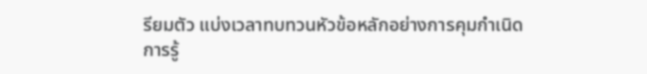รียมตัว แบ่งเวลาทบทวนหัวข้อหลักอย่างการคุมกำเนิด การรู้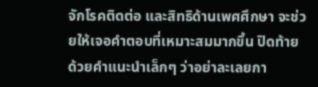จักโรคติดต่อ และสิทธิด้านเพศศึกษา จะช่วยให้เจอคำตอบที่เหมาะสมมากขึ้น ปิดท้ายด้วยคำแนะนำเล็กๆ ว่าอย่าละเลยกา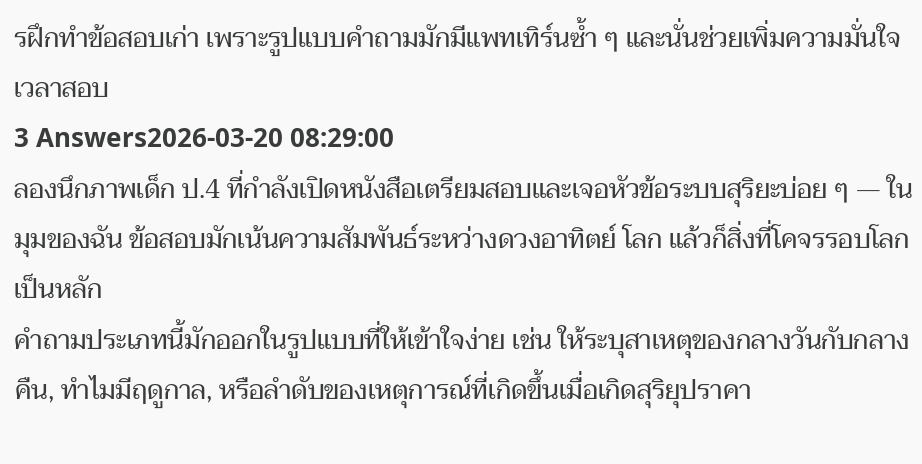รฝึกทำข้อสอบเก่า เพราะรูปแบบคำถามมักมีแพทเทิร์นซ้ำ ๆ และนั่นช่วยเพิ่มความมั่นใจเวลาสอบ
3 Answers2026-03-20 08:29:00
ลองนึกภาพเด็ก ป.4 ที่กำลังเปิดหนังสือเตรียมสอบและเจอหัวข้อระบบสุริยะบ่อย ๆ — ในมุมของฉัน ข้อสอบมักเน้นความสัมพันธ์ระหว่างดวงอาทิตย์ โลก แล้วก็สิ่งที่โคจรรอบโลกเป็นหลัก
คำถามประเภทนี้มักออกในรูปแบบที่ให้เข้าใจง่าย เช่น ให้ระบุสาเหตุของกลางวันกับกลางคืน, ทำไมมีฤดูกาล, หรือลำดับของเหตุการณ์ที่เกิดขึ้นเมื่อเกิดสุริยุปราคา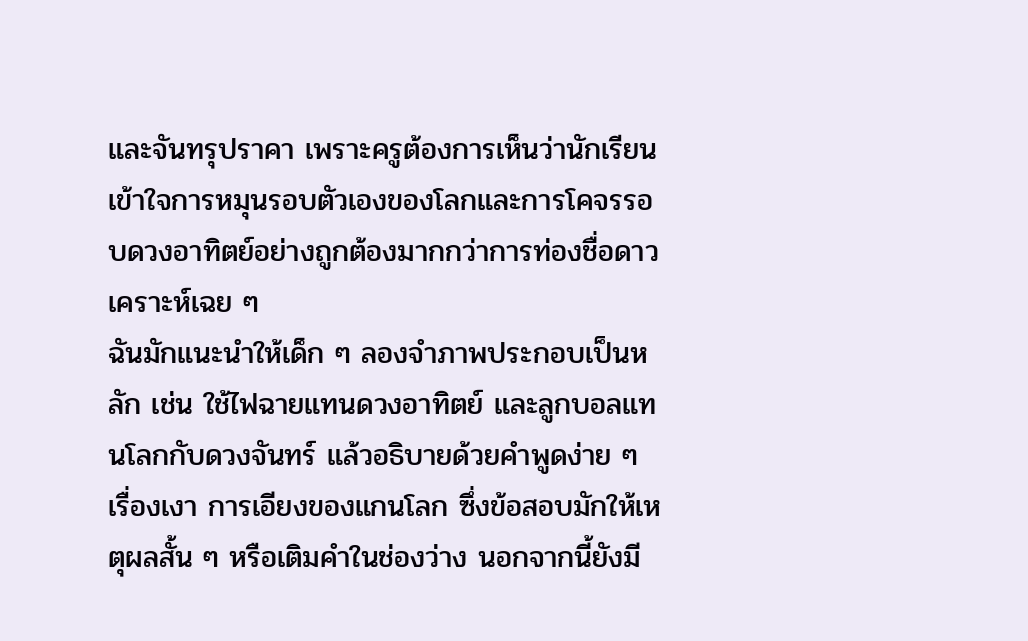และจันทรุปราคา เพราะครูต้องการเห็นว่านักเรียนเข้าใจการหมุนรอบตัวเองของโลกและการโคจรรอบดวงอาทิตย์อย่างถูกต้องมากกว่าการท่องชื่อดาวเคราะห์เฉย ๆ
ฉันมักแนะนำให้เด็ก ๆ ลองจำภาพประกอบเป็นหลัก เช่น ใช้ไฟฉายแทนดวงอาทิตย์ และลูกบอลแทนโลกกับดวงจันทร์ แล้วอธิบายด้วยคำพูดง่าย ๆ เรื่องเงา การเอียงของแกนโลก ซึ่งข้อสอบมักให้เหตุผลสั้น ๆ หรือเติมคำในช่องว่าง นอกจากนี้ยังมี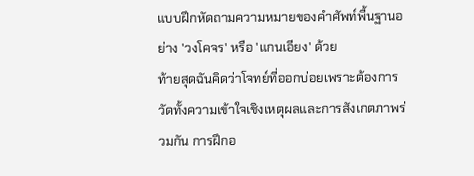แบบฝึกหัดถามความหมายของคำศัพท์พื้นฐานอย่าง 'วงโคจร' หรือ 'แกนเอียง' ด้วย
ท้ายสุดฉันคิดว่าโจทย์ที่ออกบ่อยเพราะต้องการวัดทั้งความเข้าใจเชิงเหตุผลและการสังเกตภาพร่วมกัน การฝึกอ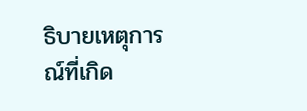ธิบายเหตุการณ์ที่เกิด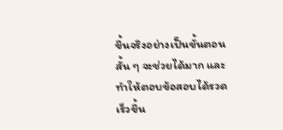ขึ้นจริงอย่างเป็นขั้นตอนสั้น ๆ จะช่วยได้มาก และทำให้ตอบข้อสอบได้รวดเร็วขึ้น